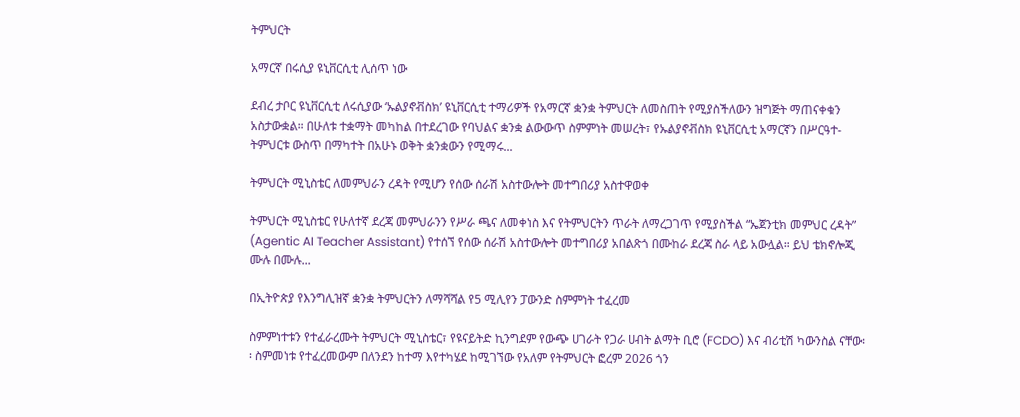ትምህርት

አማርኛ በሩሲያ ዩኒቨርሲቲ ሊሰጥ ነው

ደብረ ታቦር ዩኒቨርሲቲ ለሩሲያው ‘ኡልያኖቭስክ’ ዩኒቨርሲቲ ተማሪዎች የአማርኛ ቋንቋ ትምህርት ለመስጠት የሚያስችለውን ዝግጅት ማጠናቀቁን አስታውቋል። በሁለቱ ተቋማት መካከል በተደረገው የባህልና ቋንቋ ልውውጥ ስምምነት መሠረት፣ የኡልያኖቭስክ ዩኒቨርሲቲ አማርኛን በሥርዓተ-ትምህርቱ ውስጥ በማካተት በአሁኑ ወቅት ቋንቋውን የሚማሩ...

ትምህርት ሚኒስቴር ለመምህራን ረዳት የሚሆን የሰው ሰራሽ አስተውሎት መተግበሪያ አስተዋወቀ

ትምህርት ሚኒስቴር የሁለተኛ ደረጃ መምህራንን የሥራ ጫና ለመቀነስ እና የትምህርትን ጥራት ለማረጋገጥ የሚያስችል “ኤጀንቲክ መምህር ረዳት” (Agentic AI Teacher Assistant) የተሰኘ የሰው ሰራሽ አስተውሎት መተግበሪያ አበልጽጎ በሙከራ ደረጃ ስራ ላይ አውሏል። ይህ ቴክኖሎጂ ሙሉ በሙሉ...

በኢትዮጵያ የእንግሊዝኛ ቋንቋ ትምህርትን ለማሻሻል የ5 ሚሊየን ፓውንድ ስምምነት ተፈረመ

ስምምነተቱን የተፈራረሙት ትምህርት ሚኒስቴር፣ የዩናይትድ ኪንግደም የውጭ ሀገራት የጋራ ሀብት ልማት ቢሮ (FCDO) እና ብሪቲሽ ካውንስል ናቸው፡፡ ስምመነቱ የተፈረመውም በለንደን ከተማ እየተካሄደ ከሚገኘው የአለም የትምህርት ፎረም 2026 ጎን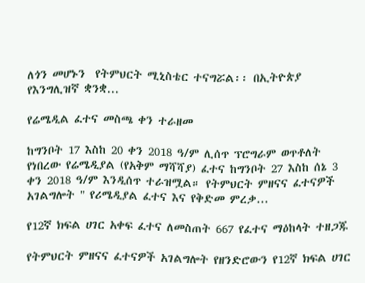ለጎን መሆኑን  የትምህርት ሚኒስቴር ተናግሯል፡፡ በኢትዮጵያ የእንግሊዝኛ ቋንቋ...

የሬሜዲል ፈተና መስጫ ቀን ተራዘመ

ከግንቦት 17 እስከ 20 ቀን 2018 ዓ/ም ሊሰጥ ፕሮግራም ወጥቶለት የነበረው የሬሜዲያል (የአቅም ማሻሻያ) ፈተና ከግንቦት 27 እስከ ሰኔ 3 ቀን 2018 ዓ/ም እንዲሰጥ ተራዝሟል። የትምህርት ምዘናና ፈተናዎች አገልግሎት " የሪሜዲያል ፈተና እና የቅድመ ምረቃ...

የ12ኛ ክፍል ሀገር አቀፍ ፈተና ለመስጠት 667 የፈተና ማዕከላት ተዘጋጁ

የትምህርት ምዘናና ፈተናዎች አገልግሎት የዘንድሮውን የ12ኛ ክፍል ሀገር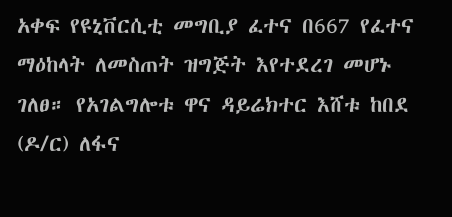አቀፍ የዩኒቨርሲቲ መግቢያ ፈተና በ667 የፈተና ማዕከላት ለመስጠት ዝግጅት እየተደረገ መሆኑ ገለፀ። የአገልግሎቱ ዋና ዳይሬክተር እሸቱ ከበደ (ዶ/ር) ለፋና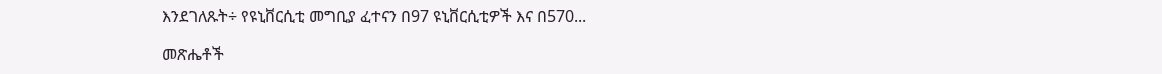እንደገለጹት÷ የዩኒቨርሲቲ መግቢያ ፈተናን በ97 ዩኒቨርሲቲዎች እና በ570...

መጽሔቶች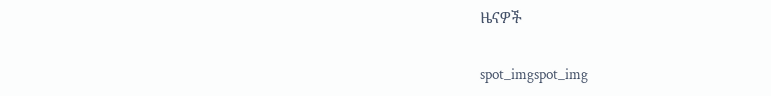ዜናዎች

spot_imgspot_img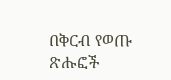በቅርብ የወጡ ጽሑፎች